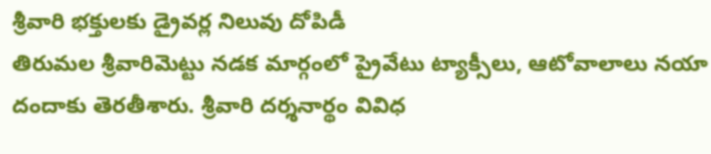శ్రీవారి భక్తులకు డ్రైవర్ల నిలువు దోపిడీ
తిరుమల శ్రీవారిమెట్టు నడక మార్గంలో ప్రైవేటు ట్యాక్సీలు, ఆటోవాలాలు నయా దందాకు తెరతీశారు. శ్రీవారి దర్శనార్థం వివిధ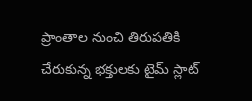ప్రాంతాల నుంచి తిరుపతికి చేరుకున్న భక్తులకు టైమ్ స్లాట్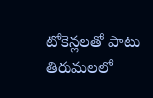టోకెన్లలతో పాటు తిరుమలలో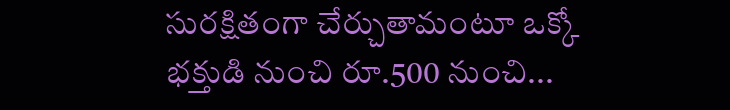సురక్షితంగా చేర్చుతామంటూ ఒక్కో భక్తుడి నుంచి రూ.500 నుంచి...